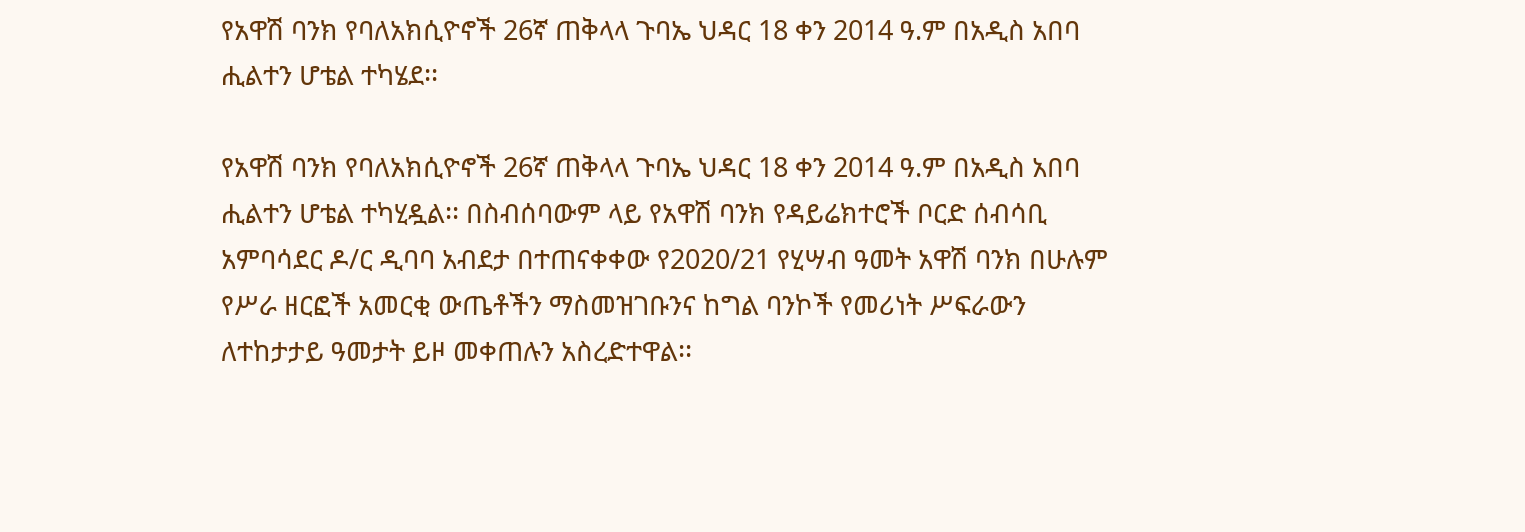የአዋሽ ባንክ የባለአክሲዮኖች 26ኛ ጠቅላላ ጉባኤ ህዳር 18 ቀን 2014 ዓ.ም በአዲስ አበባ ሒልተን ሆቴል ተካሄደ፡፡

የአዋሽ ባንክ የባለአክሲዮኖች 26ኛ ጠቅላላ ጉባኤ ህዳር 18 ቀን 2014 ዓ.ም በአዲስ አበባ ሒልተን ሆቴል ተካሂዷል፡፡ በስብሰባውም ላይ የአዋሽ ባንክ የዳይሬክተሮች ቦርድ ሰብሳቢ አምባሳደር ዶ/ር ዲባባ አብደታ በተጠናቀቀው የ2020/21 የሂሣብ ዓመት አዋሽ ባንክ በሁሉም የሥራ ዘርፎች አመርቂ ውጤቶችን ማስመዝገቡንና ከግል ባንኮች የመሪነት ሥፍራውን ለተከታታይ ዓመታት ይዞ መቀጠሉን አስረድተዋል፡፡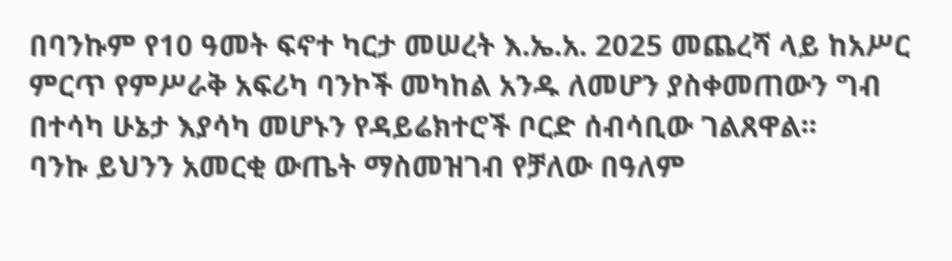በባንኩም የ10 ዓመት ፍኖተ ካርታ መሠረት እ.ኤ.አ. 2025 መጨረሻ ላይ ከአሥር ምርጥ የምሥራቅ አፍሪካ ባንኮች መካከል አንዱ ለመሆን ያስቀመጠውን ግብ በተሳካ ሁኔታ እያሳካ መሆኑን የዳይሬክተሮች ቦርድ ሰብሳቢው ገልጸዋል፡፡
ባንኩ ይህንን አመርቂ ውጤት ማስመዝገብ የቻለው በዓለም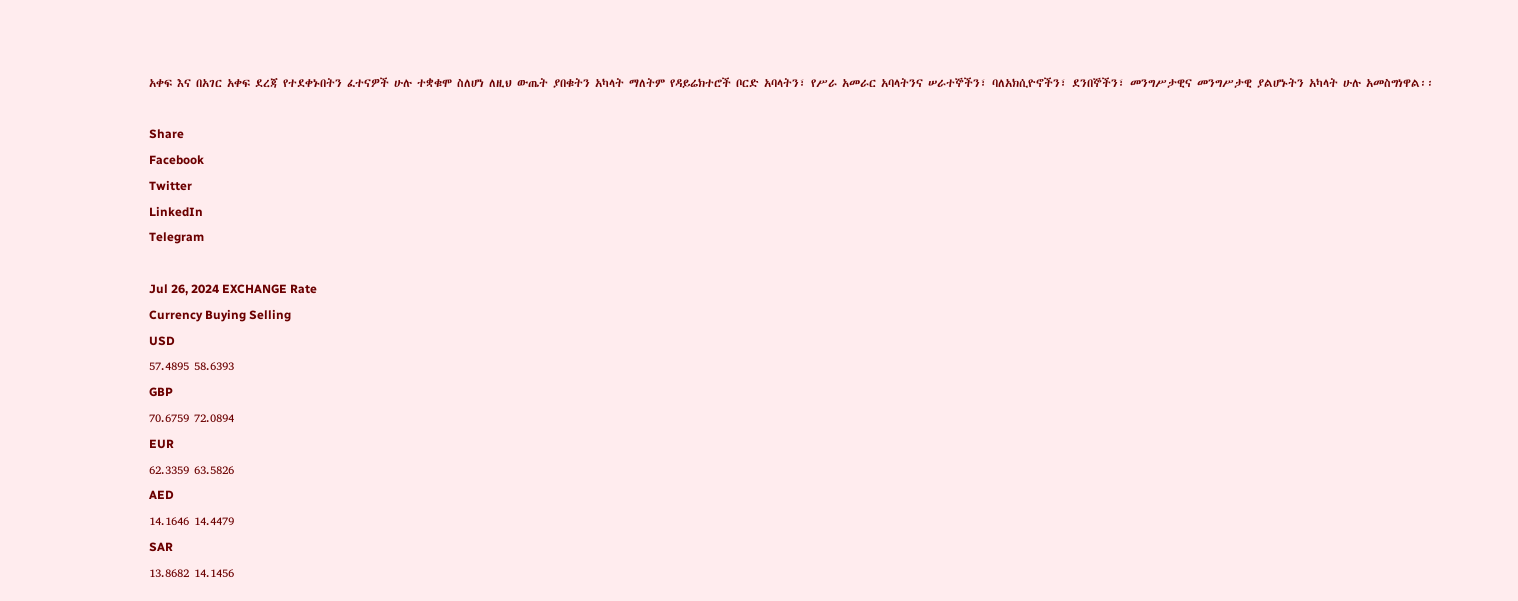አቀፍ እና በአገር አቀፍ ደረጃ የተደቀኑበትን ፈተናዎች ሁሉ ተቋቁሞ ስለሆነ ለዚህ ውጤት ያበቁትን አካላት ማለትም የዳይሬክተሮች ቦርድ አባላትን፣ የሥራ አመራር አባላትንና ሠራተኞችን፣ ባለአክሲዮኖችን፣ ደንበኞችን፣ መንግሥታዊና መንግሥታዊ ያልሆኑትን አካላት ሁሉ አመስግነዋል፡፡

Share
Facebook
Twitter
LinkedIn
Telegram

Jul 26, 2024 EXCHANGE Rate
Currency Buying Selling
USD
57.4895 58.6393
GBP
70.6759 72.0894
EUR
62.3359 63.5826
AED
14.1646 14.4479
SAR
13.8682 14.1456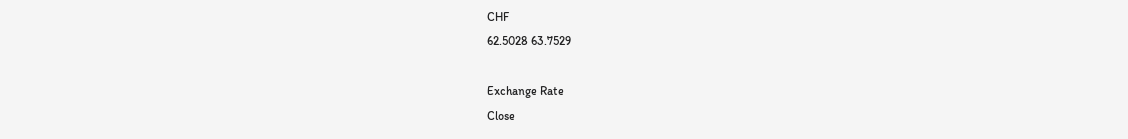CHF
62.5028 63.7529

Exchange Rate
Close